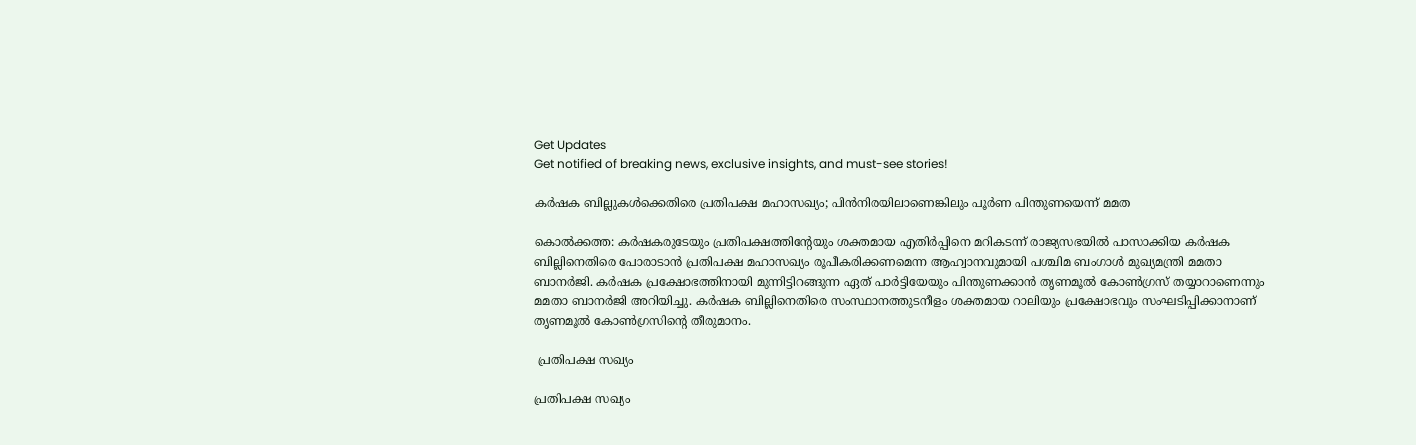Get Updates
Get notified of breaking news, exclusive insights, and must-see stories!

കര്‍ഷക ബില്ലുകള്‍ക്കെതിരെ പ്രതിപക്ഷ മഹാസഖ്യം; പിന്‍നിരയിലാണെങ്കിലും പൂര്‍ണ പിന്തുണയെന്ന് മമത

കൊല്‍ക്കത്ത: കര്‍ഷകരുടേയും പ്രതിപക്ഷത്തിന്റേയും ശക്തമായ എതിര്‍പ്പിനെ മറികടന്ന് രാജ്യസഭയില്‍ പാസാക്കിയ കര്‍ഷക ബില്ലിനെതിരെ പോരാടാന്‍ പ്രതിപക്ഷ മഹാസഖ്യം രൂപീകരിക്കണമെന്ന ആഹ്വാനവുമായി പശ്ചിമ ബംഗാള്‍ മുഖ്യമന്ത്രി മമതാ ബാനര്‍ജി. കര്‍ഷക പ്രക്ഷോഭത്തിനായി മുന്നിട്ടിറങ്ങുന്ന ഏത് പാര്‍ട്ടിയേയും പിന്തുണക്കാന്‍ തൃണമൂല്‍ കോണ്‍ഗ്രസ് തയ്യാറാണെന്നും മമതാ ബാനര്‍ജി അറിയിച്ചു. കര്‍ഷക ബില്ലിനെതിരെ സംസ്ഥാനത്തുടനീളം ശക്തമായ റാലിയും പ്രക്ഷോഭവും സംഘടിപ്പിക്കാനാണ് തൃണമൂല്‍ കോണ്‍ഗ്രസിന്റെ തീരുമാനം.

 പ്രതിപക്ഷ സഖ്യം

പ്രതിപക്ഷ സഖ്യം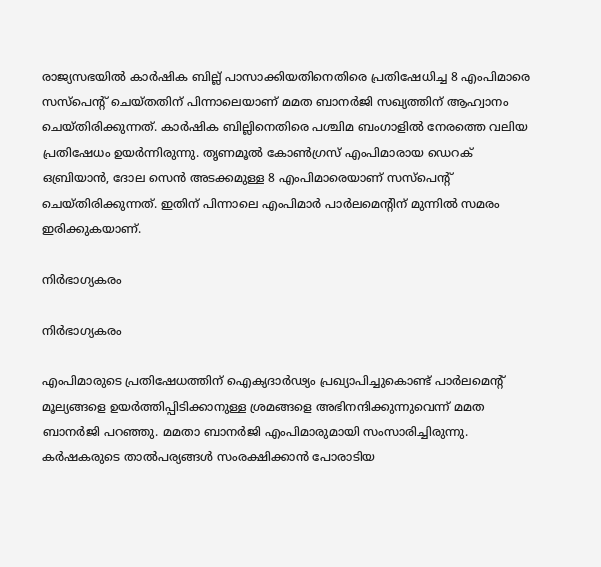രാജ്യസഭയില്‍ കാര്‍ഷിക ബില്ല് പാസാക്കിയതിനെതിരെ പ്രതിഷേധിച്ച 8 എംപിമാരെ സസ്‌പെന്റ് ചെയ്തതിന് പിന്നാലെയാണ് മമത ബാനര്‍ജി സഖ്യത്തിന് ആഹ്വാനം ചെയ്തിരിക്കുന്നത്. കാര്‍ഷിക ബില്ലിനെതിരെ പശ്ചിമ ബംഗാളില്‍ നേരത്തെ വലിയ പ്രതിഷേധം ഉയര്‍ന്നിരുന്നു. തൃണമൂല്‍ കോണ്‍ഗ്രസ് എംപിമാരായ ഡെറക് ഒബ്രിയാന്‍, ദോല സെന്‍ അടക്കമുള്ള 8 എംപിമാരെയാണ് സസ്‌പെന്റ് ചെയ്തിരിക്കുന്നത്. ഇതിന് പിന്നാലെ എംപിമാര്‍ പാര്‍ലമെന്റിന് മുന്നില്‍ സമരം ഇരിക്കുകയാണ്.

നിര്‍ഭാഗ്യകരം

നിര്‍ഭാഗ്യകരം

എംപിമാരുടെ പ്രതിഷേധത്തിന് ഐക്യദാര്‍ഢ്യം പ്രഖ്യാപിച്ചുകൊണ്ട് പാര്‍ലമെന്റ് മൂല്യങ്ങളെ ഉയര്‍ത്തിപ്പിടിക്കാനുള്ള ശ്രമങ്ങളെ അഭിനന്ദിക്കുന്നുവെന്ന് മമത ബാനര്‍ജി പറഞ്ഞു. മമതാ ബാനര്‍ജി എംപിമാരുമായി സംസാരിച്ചിരുന്നു. കര്‍ഷകരുടെ താല്‍പര്യങ്ങള്‍ സംരക്ഷിക്കാന്‍ പോരാടിയ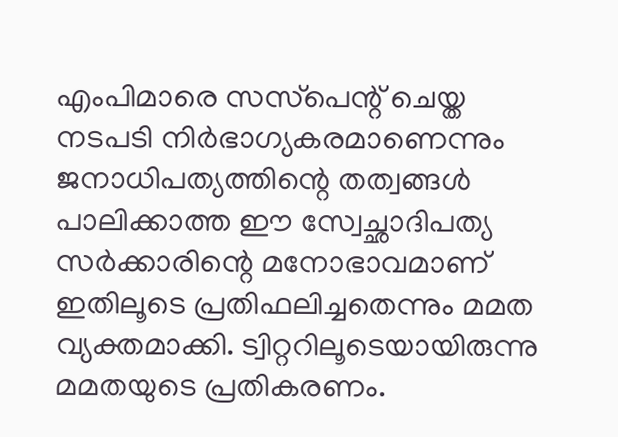എംപിമാരെ സസ്‌പെന്റ് ചെയ്ത നടപടി നിര്‍ഭാഗ്യകരമാണെന്നും ജനാധിപത്യത്തിന്റെ തത്വങ്ങള്‍ പാലിക്കാത്ത ഈ സ്വേച്ഛാദിപത്യ സര്‍ക്കാരിന്റെ മനോഭാവമാണ് ഇതിലൂടെ പ്രതിഫലിച്ചതെന്നും മമത വ്യക്തമാക്കി. ട്വിറ്ററിലൂടെയായിരുന്നു മമതയുടെ പ്രതികരണം.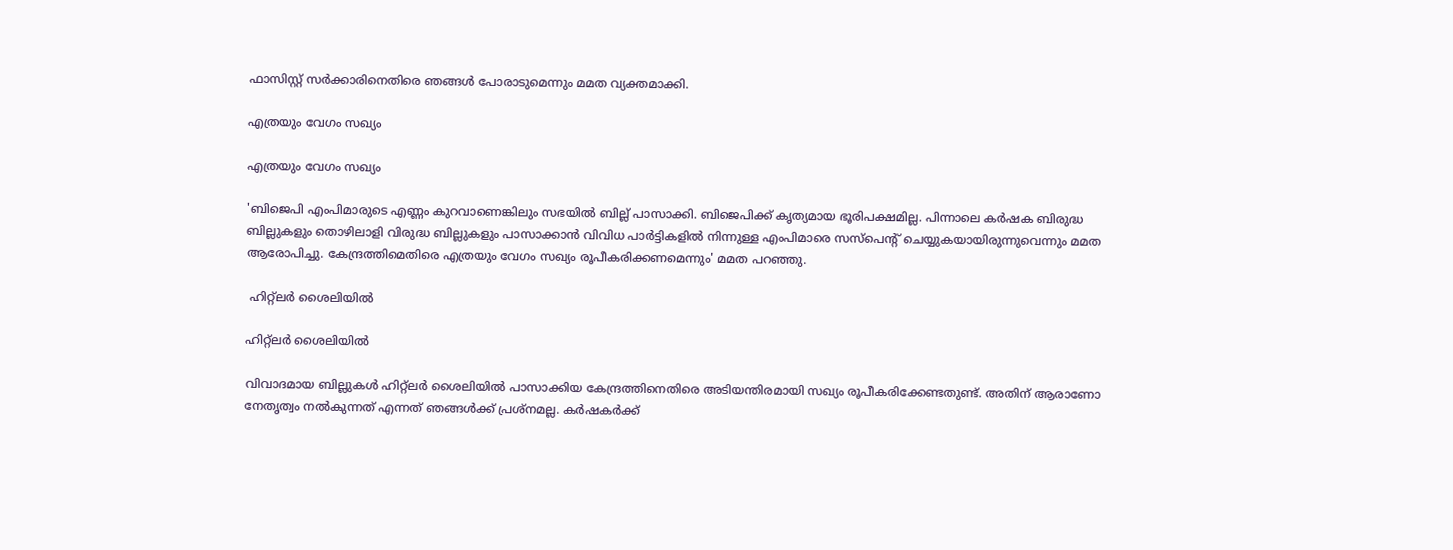ഫാസിസ്റ്റ് സര്‍ക്കാരിനെതിരെ ഞങ്ങള്‍ പോരാടുമെന്നും മമത വ്യക്തമാക്കി.

എത്രയും വേഗം സഖ്യം

എത്രയും വേഗം സഖ്യം

'ബിജെപി എംപിമാരുടെ എണ്ണം കുറവാണെങ്കിലും സഭയില്‍ ബില്ല് പാസാക്കി. ബിജെപിക്ക് കൃത്യമായ ഭൂരിപക്ഷമില്ല. പിന്നാലെ കര്‍ഷക ബിരുദ്ധ ബില്ലുകളും തൊഴിലാളി വിരുദ്ധ ബില്ലുകളും പാസാക്കാന്‍ വിവിധ പാര്‍ട്ടികളില്‍ നിന്നുള്ള എംപിമാരെ സസ്‌പെന്റ് ചെയ്യുകയായിരുന്നുവെന്നും മമത ആരോപിച്ചു. കേന്ദ്രത്തിമെതിരെ എത്രയും വേഗം സഖ്യം രൂപീകരിക്കണമെന്നും' മമത പറഞ്ഞു.

 ഹിറ്റ്‌ലര്‍ ശൈലിയില്‍

ഹിറ്റ്‌ലര്‍ ശൈലിയില്‍

വിവാദമായ ബില്ലുകള്‍ ഹിറ്റ്‌ലര്‍ ശൈലിയില്‍ പാസാക്കിയ കേന്ദ്രത്തിനെതിരെ അടിയന്തിരമായി സഖ്യം രൂപീകരിക്കേണ്ടതുണ്ട്. അതിന് ആരാണോ നേതൃത്വം നല്‍കുന്നത് എന്നത് ഞങ്ങള്‍ക്ക് പ്രശ്‌നമല്ല. കര്‍ഷകര്‍ക്ക്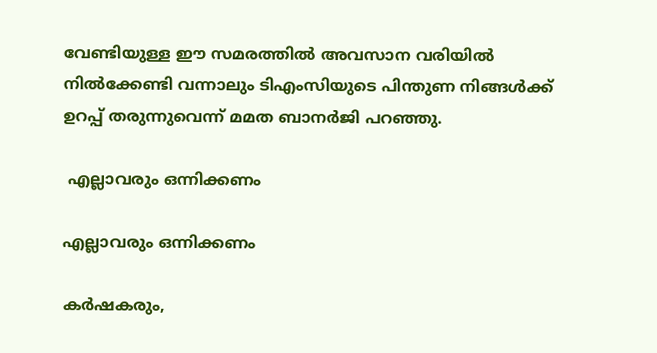വേണ്ടിയുള്ള ഈ സമരത്തില്‍ അവസാന വരിയില്‍ നില്‍ക്കേണ്ടി വന്നാലും ടിഎംസിയുടെ പിന്തുണ നിങ്ങള്‍ക്ക് ഉറപ്പ് തരുന്നുവെന്ന് മമത ബാനര്‍ജി പറഞ്ഞു.

 എല്ലാവരും ഒന്നിക്കണം

എല്ലാവരും ഒന്നിക്കണം

കര്‍ഷകരും,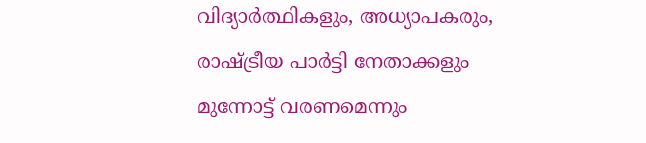വിദ്യാര്‍ത്ഥികളും, അധ്യാപകരും, രാഷ്ട്രീയ പാര്‍ട്ടി നേതാക്കളും മുന്നോട്ട് വരണമെന്നും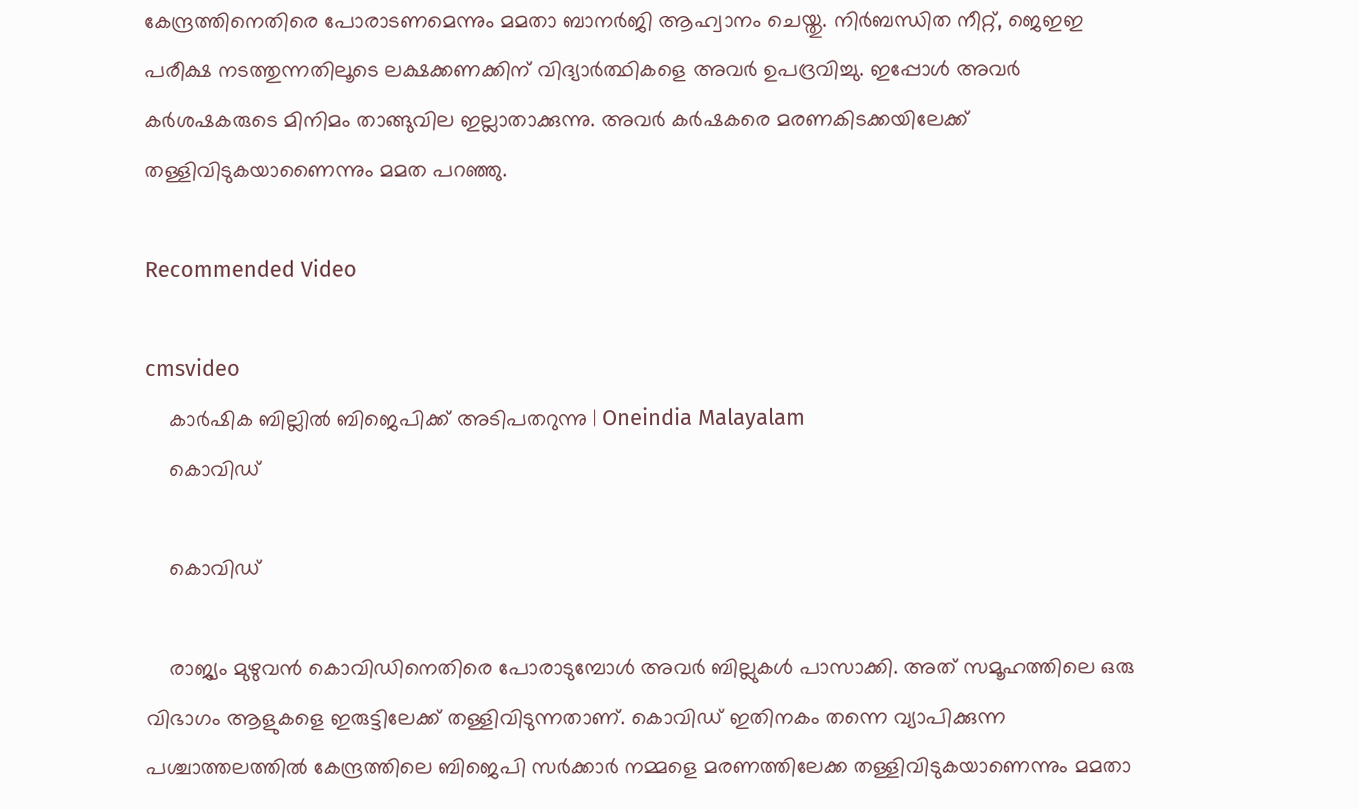കേന്ദ്രത്തിനെതിരെ പോരാടണമെന്നും മമതാ ബാനര്‍ജി ആഹ്വാനം ചെയ്തു. നിര്‍ബന്ധിത നീറ്റ്, ജെഇഇ പരീക്ഷ നടത്തുന്നതിലൂടെ ലക്ഷക്കണക്കിന് വിദ്യാര്‍ത്ഥികളെ അവര്‍ ഉപദ്രവിച്ചു. ഇപ്പോള്‍ അവര്‍ കര്‍ശഷകരുടെ മിനിമം താങ്ങുവില ഇല്ലാതാക്കുന്നു. അവര്‍ കര്‍ഷകരെ മരണകിടക്കയിലേക്ക് തള്ളിവിടുകയാണൈന്നും മമത പറഞ്ഞു.

Recommended Video

cmsvideo
    കാര്‍ഷിക ബില്ലില്‍ ബിജെപിക്ക് അടിപതറുന്നു | Oneindia Malayalam
    കൊവിഡ്

    കൊവിഡ്

    രാജ്യം മുഴുവന്‍ കൊവിഡിനെതിരെ പോരാടുമ്പോള്‍ അവര്‍ ബില്ലുകള്‍ പാസാക്കി. അത് സമൂഹത്തിലെ ഒരു വിഭാഗം ആളുകളെ ഇരുട്ടിലേക്ക് തള്ളിവിടുന്നതാണ്. കൊവിഡ് ഇതിനകം തന്നെ വ്യാപിക്കുന്ന പശ്ചാത്തലത്തില്‍ കേന്ദ്രത്തിലെ ബിജെപി സര്‍ക്കാര്‍ നമ്മളെ മരണത്തിലേക്ക തള്ളിവിടുകയാണെന്നും മമതാ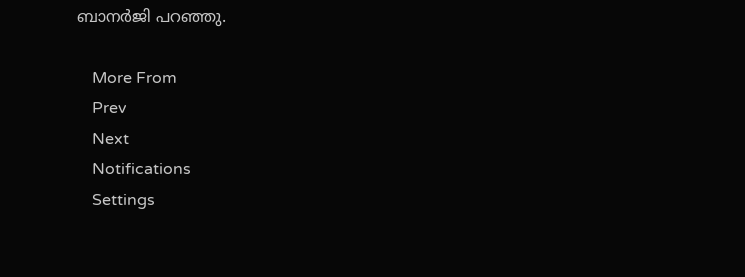ബാനര്‍ജി പറഞ്ഞു.

    More From
    Prev
    Next
    Notifications
    Settings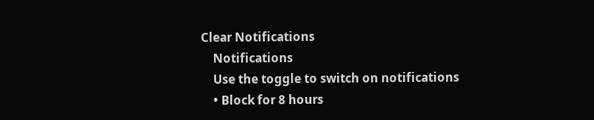Clear Notifications
    Notifications
    Use the toggle to switch on notifications
    • Block for 8 hours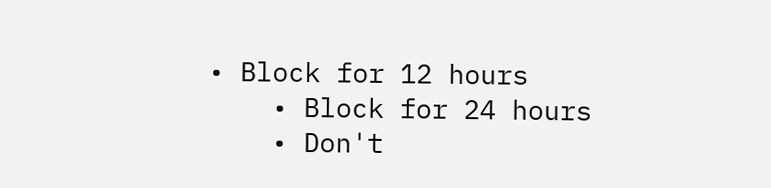• Block for 12 hours
    • Block for 24 hours
    • Don't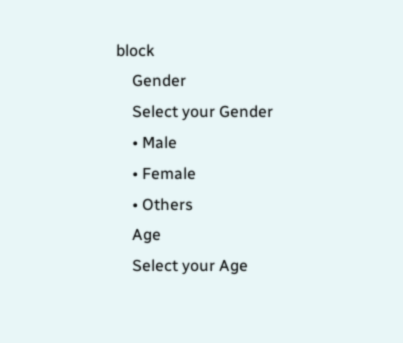block
    Gender
    Select your Gender
    • Male
    • Female
    • Others
    Age
    Select your Age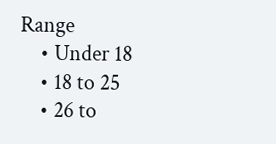Range
    • Under 18
    • 18 to 25
    • 26 to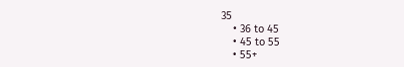35
    • 36 to 45
    • 45 to 55
    • 55+